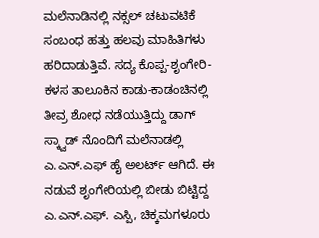ಮಲೆನಾಡಿನಲ್ಲಿ ನಕ್ಸಲ್ ಚಟುವಟಿಕೆ ಸಂಬಂಧ ಹತ್ತು ಹಲವು ಮಾಹಿತಿಗಳು ಹರಿದಾಡುತ್ತಿವೆ. ಸದ್ಯ ಕೊಪ್ಪ-ಶೃಂಗೇರಿ-ಕಳಸ ತಾಲೂಕಿನ ಕಾಡು-ಕಾಡಂಚಿನಲ್ಲಿ ತೀವ್ರ ಶೋಧ ನಡೆಯುತ್ತಿದ್ದು ಡಾಗ್ ಸ್ಕ್ವಾಡ್ ನೊಂದಿಗೆ ಮಲೆನಾಡಲ್ಲಿ ಎ.ಎನ್.ಎಫ್ ಹೈ ಅಲರ್ಟ್ ಆಗಿದೆ. ಈ ನಡುವೆ ಶೃಂಗೇರಿಯಲ್ಲಿ ಬೀಡು ಬಿಟ್ಟಿದ್ದ ಎ.ಎನ್.ಎಫ್. ಎಸ್ಪಿ, ಚಿಕ್ಕಮಗಳೂರು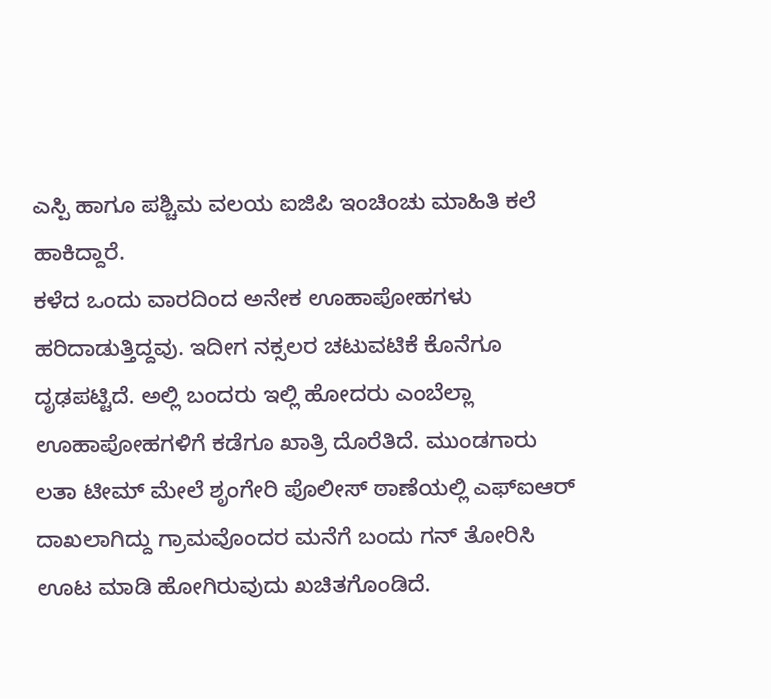ಎಸ್ಪಿ ಹಾಗೂ ಪಶ್ಚಿಮ ವಲಯ ಐಜಿಪಿ ಇಂಚಿಂಚು ಮಾಹಿತಿ ಕಲೆ ಹಾಕಿದ್ದಾರೆ.
ಕಳೆದ ಒಂದು ವಾರದಿಂದ ಅನೇಕ ಊಹಾಪೋಹಗಳು ಹರಿದಾಡುತ್ತಿದ್ದವು. ಇದೀಗ ನಕ್ಸಲರ ಚಟುವಟಿಕೆ ಕೊನೆಗೂ ದೃಢಪಟ್ಟಿದೆ. ಅಲ್ಲಿ ಬಂದರು ಇಲ್ಲಿ ಹೋದರು ಎಂಬೆಲ್ಲಾ ಊಹಾಪೋಹಗಳಿಗೆ ಕಡೆಗೂ ಖಾತ್ರಿ ದೊರೆತಿದೆ. ಮುಂಡಗಾರು ಲತಾ ಟೀಮ್ ಮೇಲೆ ಶೃಂಗೇರಿ ಪೊಲೀಸ್ ಠಾಣೆಯಲ್ಲಿ ಎಫ್ಐಆರ್ ದಾಖಲಾಗಿದ್ದು ಗ್ರಾಮವೊಂದರ ಮನೆಗೆ ಬಂದು ಗನ್ ತೋರಿಸಿ ಊಟ ಮಾಡಿ ಹೋಗಿರುವುದು ಖಚಿತಗೊಂಡಿದೆ.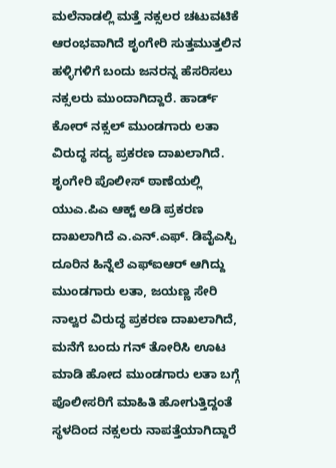ಮಲೆನಾಡಲ್ಲಿ ಮತ್ತೆ ನಕ್ಸಲರ ಚಟುವಟಿಕೆ ಆರಂಭವಾಗಿದೆ ಶೃಂಗೇರಿ ಸುತ್ತಮುತ್ತಲಿನ ಹಳ್ಳಿಗಳಿಗೆ ಬಂದು ಜನರನ್ನ ಹೆಸರಿಸಲು ನಕ್ಸಲರು ಮುಂದಾಗಿದ್ದಾರೆ. ಹಾರ್ಡ್ ಕೋರ್ ನಕ್ಸಲ್ ಮುಂಡಗಾರು ಲತಾ ವಿರುದ್ಧ ಸದ್ಯ ಪ್ರಕರಣ ದಾಖಲಾಗಿದೆ. ಶೃಂಗೇರಿ ಪೊಲೀಸ್ ಠಾಣೆಯಲ್ಲಿ ಯುಎ.ಪಿಎ ಆಕ್ಟ್ ಅಡಿ ಪ್ರಕರಣ ದಾಖಲಾಗಿದೆ ಎ.ಎನ್.ಎಫ್. ಡಿವೈಎಸ್ಪಿ ದೂರಿನ ಹಿನ್ನೆಲೆ ಎಫ್ಐಆರ್ ಆಗಿದ್ದು ಮುಂಡಗಾರು ಲತಾ, ಜಯಣ್ಣ ಸೇರಿ ನಾಲ್ವರ ವಿರುದ್ಧ ಪ್ರಕರಣ ದಾಖಲಾಗಿದೆ,
ಮನೆಗೆ ಬಂದು ಗನ್ ತೋರಿಸಿ ಊಟ ಮಾಡಿ ಹೋದ ಮುಂಡಗಾರು ಲತಾ ಬಗ್ಗೆ ಪೊಲೀಸರಿಗೆ ಮಾಹಿತಿ ಹೋಗುತ್ತಿದ್ದಂತೆ ಸ್ಥಳದಿಂದ ನಕ್ಸಲರು ನಾಪತ್ತೆಯಾಗಿದ್ದಾರೆ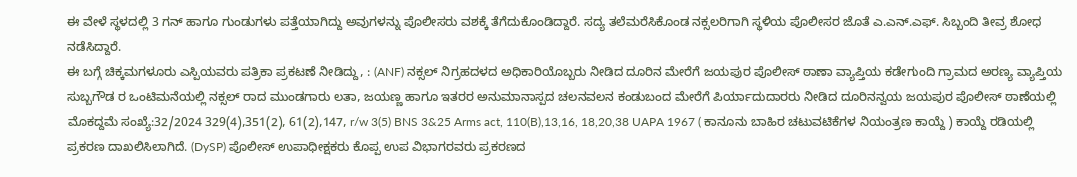ಈ ವೇಳೆ ಸ್ಥಳದಲ್ಲಿ 3 ಗನ್ ಹಾಗೂ ಗುಂಡುಗಳು ಪತ್ತೆಯಾಗಿದ್ದು ಅವುಗಳನ್ನು ಪೊಲೀಸರು ವಶಕ್ಕೆ ತೆಗೆದುಕೊಂಡಿದ್ದಾರೆ. ಸದ್ಯ ತಲೆಮರೆಸಿಕೊಂಡ ನಕ್ಸಲರಿಗಾಗಿ ಸ್ಥಳಿಯ ಪೊಲೀಸರ ಜೊತೆ ಎ.ಎನ್.ಎಫ್. ಸಿಬ್ಬಂದಿ ತೀವ್ರ ಶೋಧ ನಡೆಸಿದ್ದಾರೆ.
ಈ ಬಗ್ಗೆ ಚಿಕ್ಕಮಗಳೂರು ಎಸ್ಪಿಯವರು ಪತ್ರಿಕಾ ಪ್ರಕಟಣೆ ನೀಡಿದ್ದು, : (ANF) ನಕ್ಸಲ್ ನಿಗ್ರಹದಳದ ಅಧಿಕಾರಿಯೊಬ್ಬರು ನೀಡಿದ ದೂರಿನ ಮೇರೆಗೆ ಜಯಪುರ ಪೊಲೀಸ್ ಠಾಣಾ ವ್ಯಾಪ್ತಿಯ ಕಡೇಗುಂದಿ ಗ್ರಾಮದ ಅರಣ್ಯ ವ್ಯಾಪ್ತಿಯ ಸುಬ್ಬಗೌಡ ರ ಒಂಟಿಮನೆಯಲ್ಲಿ ನಕ್ಸಲ್ ರಾದ ಮುಂಡಗಾರು ಲತಾ, ಜಯಣ್ಣ ಹಾಗೂ ಇತರರ ಅನುಮಾನಾಸ್ಪದ ಚಲನವಲನ ಕಂಡುಬಂದ ಮೇರೆಗೆ ಪಿರ್ಯಾದುದಾರರು ನೀಡಿದ ದೂರಿನನ್ವಯ ಜಯಪುರ ಪೊಲೀಸ್ ಠಾಣೆಯಲ್ಲಿ ಮೊಕದ್ದಮೆ ಸಂಖ್ಯೆ:32/2024 329(4),351(2), 61(2),147, r/w 3(5) BNS 3&25 Arms act, 110(B),13,16, 18,20,38 UAPA 1967 ( ಕಾನೂನು ಬಾಹಿರ ಚಟುವಟಿಕೆಗಳ ನಿಯಂತ್ರಣ ಕಾಯ್ದೆ ) ಕಾಯ್ದೆ ರಡಿಯಲ್ಲಿ ಪ್ರಕರಣ ದಾಖಲಿಸಿಲಾಗಿದೆ. (DySP) ಪೊಲೀಸ್ ಉಪಾಧೀಕ್ಷಕರು ಕೊಪ್ಪ ಉಪ ವಿಭಾಗರವರು ಪ್ರಕರಣದ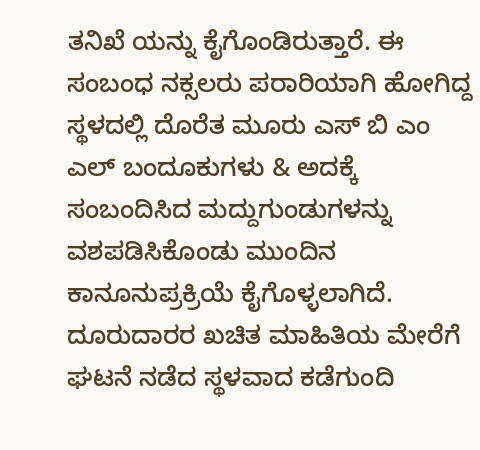ತನಿಖೆ ಯನ್ನು ಕೈಗೊಂಡಿರುತ್ತಾರೆ. ಈ ಸಂಬಂಧ ನಕ್ಸಲರು ಪರಾರಿಯಾಗಿ ಹೋಗಿದ್ದ ಸ್ಥಳದಲ್ಲಿ ದೊರೆತ ಮೂರು ಎಸ್ ಬಿ ಎಂ ಎಲ್ ಬಂದೂಕುಗಳು & ಅದಕ್ಕೆ ಸಂಬಂದಿಸಿದ ಮದ್ದುಗುಂಡುಗಳನ್ನು ವಶಪಡಿಸಿಕೊಂಡು ಮುಂದಿನ ಕಾನೂನುಪ್ರಕ್ರಿಯೆ ಕೈಗೊಳ್ಳಲಾಗಿದೆ.
ದೂರುದಾರರ ಖಚಿತ ಮಾಹಿತಿಯ ಮೇರೆಗೆ ಘಟನೆ ನಡೆದ ಸ್ಥಳವಾದ ಕಡೆಗುಂದಿ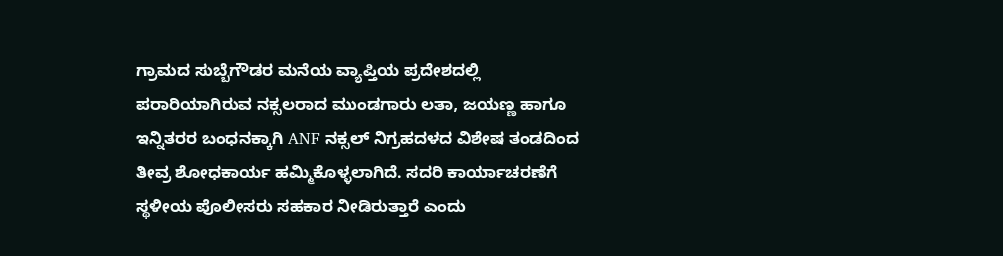ಗ್ರಾಮದ ಸುಬ್ಬೆಗೌಡರ ಮನೆಯ ವ್ಯಾಪ್ತಿಯ ಪ್ರದೇಶದಲ್ಲಿ ಪರಾರಿಯಾಗಿರುವ ನಕ್ಸಲರಾದ ಮುಂಡಗಾರು ಲತಾ, ಜಯಣ್ಣ ಹಾಗೂ ಇನ್ನಿತರರ ಬಂಧನಕ್ಕಾಗಿ ANF ನಕ್ಸಲ್ ನಿಗ್ರಹದಳದ ವಿಶೇಷ ತಂಡದಿಂದ ತೀವ್ರ ಶೋಧಕಾರ್ಯ ಹಮ್ಮಿಕೊಳ್ಳಲಾಗಿದೆ. ಸದರಿ ಕಾರ್ಯಾಚರಣೆಗೆ ಸ್ಥಳೀಯ ಪೊಲೀಸರು ಸಹಕಾರ ನೀಡಿರುತ್ತಾರೆ ಎಂದು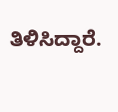ತಿಳಿಸಿದ್ದಾರೆ.